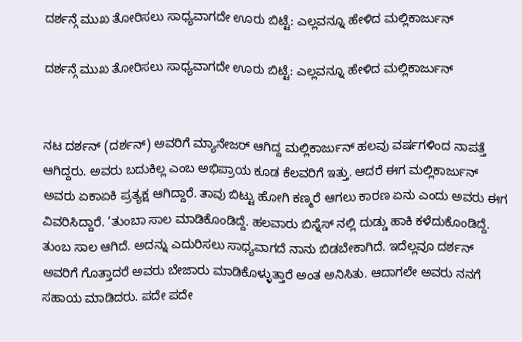ದರ್ಶನ್ಗೆ ಮುಖ ತೋರಿಸಲು ಸಾಧ್ಯವಾಗದೇ ಊರು ಬಿಟ್ಟೆ: ಎಲ್ಲವನ್ನೂ ಹೇಳಿದ ಮಲ್ಲಿಕಾರ್ಜುನ್

ದರ್ಶನ್ಗೆ ಮುಖ ತೋರಿಸಲು ಸಾಧ್ಯವಾಗದೇ ಊರು ಬಿಟ್ಟೆ: ಎಲ್ಲವನ್ನೂ ಹೇಳಿದ ಮಲ್ಲಿಕಾರ್ಜುನ್


ನಟ ದರ್ಶನ್ (ದರ್ಶನ್) ಅವರಿಗೆ ಮ್ಯಾನೇಜರ್ ಆಗಿದ್ದ ಮಲ್ಲಿಕಾರ್ಜುನ್ ಹಲವು ವರ್ಷಗಳಿಂದ ನಾಪತ್ತೆ ಆಗಿದ್ದರು. ಅವರು ಬದುಕಿಲ್ಲ ಎಂಬ ಅಭಿಪ್ರಾಯ ಕೂಡ ಕೆಲವರಿಗೆ ಇತ್ತು. ಆದರೆ ಈಗ ಮಲ್ಲಿಕಾರ್ಜುನ್ ಅವರು ಏಕಾಏಕಿ ಪ್ರತ್ಯಕ್ಷ ಆಗಿದ್ದಾರೆ. ತಾವು ಬಿಟ್ಟು ಹೋಗಿ ಕಣ್ಮರೆ ಆಗಲು ಕಾರಣ ಏನು ಎಂದು ಅವರು ಈಗ ವಿವರಿಸಿದ್ದಾರೆ. ‘ತುಂಬಾ ಸಾಲ ಮಾಡಿಕೊಂಡಿದ್ದೆ. ಹಲವಾರು ಬಿಸ್ನೆಸ್ ನಲ್ಲಿ ದುಡ್ಡು ಹಾಕಿ ಕಳೆದುಕೊಂಡಿದ್ದೆ. ತುಂಬ ಸಾಲ ಆಗಿದೆ. ಅದನ್ನು ಎದುರಿಸಲು ಸಾಧ್ಯವಾಗದೆ ನಾನು ಬಿಡಬೇಕಾಗಿದೆ. ಇದೆಲ್ಲವೂ ದರ್ಶನ್ ಅವರಿಗೆ ಗೊತ್ತಾದರೆ ಅವರು ಬೇಜಾರು ಮಾಡಿಕೊಳ್ಳುತ್ತಾರೆ ಅಂತ ಅನಿಸಿತು. ಆದಾಗಲೇ ಅವರು ನನಗೆ ಸಹಾಯ ಮಾಡಿದರು. ಪದೇ ಪದೇ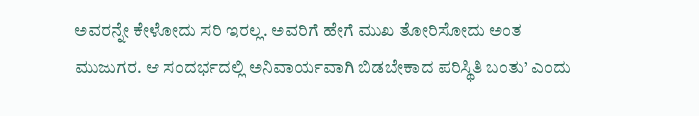ಅವರನ್ನೇ ಕೇಳೋದು ಸರಿ ಇರಲ್ಲ. ಅವರಿಗೆ ಹೇಗೆ ಮುಖ ತೋರಿಸೋದು ಅಂತ ಮುಜುಗರ. ಆ ಸಂದರ್ಭದಲ್ಲಿ ಅನಿವಾರ್ಯವಾಗಿ ಬಿಡಬೇಕಾದ ಪರಿಸ್ಥಿತಿ ಬಂತು’ ಎಂದು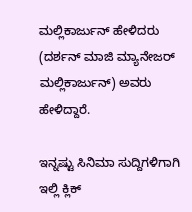ಮಲ್ಲಿಕಾರ್ಜುನ್ ಹೇಳಿದರು (ದರ್ಶನ್ ಮಾಜಿ ಮ್ಯಾನೇಜರ್ ಮಲ್ಲಿಕಾರ್ಜುನ್) ಅವರು ಹೇಳಿದ್ದಾರೆ.

ಇನ್ನಷ್ಟು ಸಿನಿಮಾ ಸುದ್ದಿಗಳಿಗಾಗಿ ಇಲ್ಲಿ ಕ್ಲಿಕ್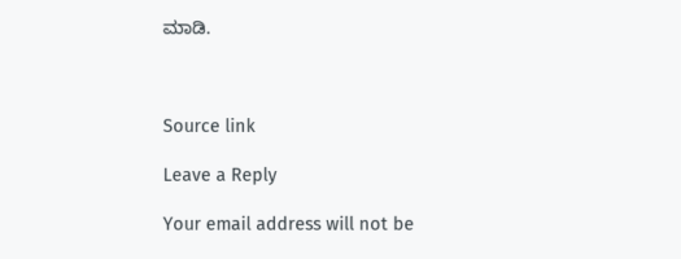ಮಾಡಿ.



Source link

Leave a Reply

Your email address will not be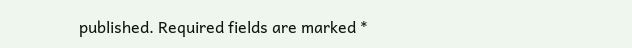published. Required fields are marked *